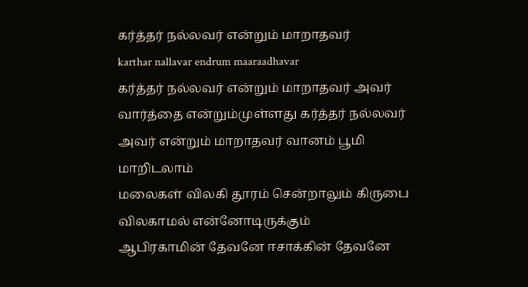கர்த்தர் நல்லவர் என்றும் மாறாதவர்
karthar nallavar endrum maaraadhavar
கர்த்தர் நல்லவர் என்றும் மாறாதவர் அவர் வார்த்தை என்றும்முள்ளது கர்த்தர் நல்லவர் அவர் என்றும் மாறாதவர் வானம் பூமி மாறிடலாம்
மலைகள் விலகி தூரம் சென்றாலும் கிருபை விலகாமல் என்னோடிருக்கும்
ஆபிரகாமின் தேவனே ஈசாக்கின் தேவனே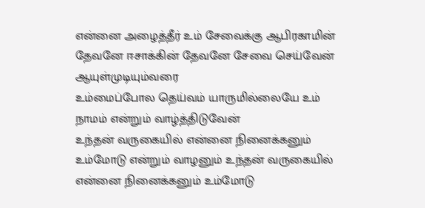என்னை அழைத்தீர் உம் சேவைக்கு ஆபிரகாமின் தேவனே ஈசாக்கின் தேவனே சேவை செய்வேன் ஆயுள்முடியும்வரை
உம்மைப்போல தெய்வம் யாருமில்லையே உம் நாமம் என்றும் வாழ்த்திடுவேன்
உந்தன் வருகையில் என்னை நினைக்கனும் உம்மோடு என்றும் வாழனும் உந்தன் வருகையில் என்னை நினைக்கனும் உம்மோடு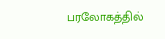பரலோகத்தில்